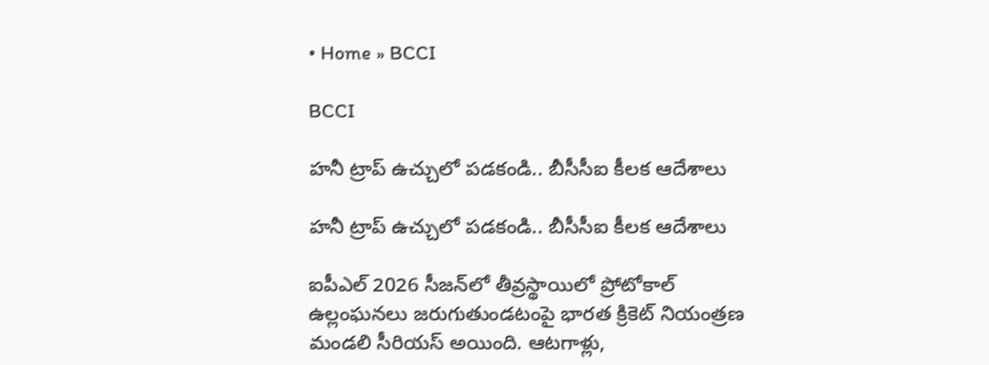• Home » BCCI

BCCI

హనీ ట్రాప్ ఉచ్చులో పడకండి.. బీసీసీఐ కీలక ఆదేశాలు

హనీ ట్రాప్ ఉచ్చులో పడకండి.. బీసీసీఐ కీలక ఆదేశాలు

ఐపీఎల్ 2026 సీజన్‌లో తీవ్రస్థాయిలో ప్రోటోకాల్‌ ఉల్లంఘనలు జరుగుతుండటంపై భారత క్రికెట్ నియంత్రణ మండలి సీరియస్ అయింది. ఆటగాళ్లు,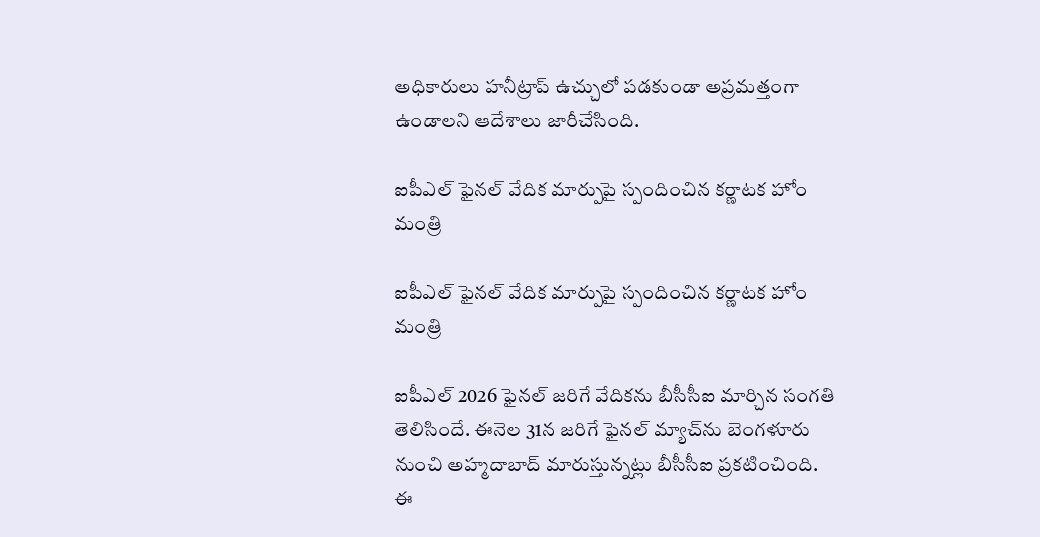అధికారులు హనీట్రాప్‌ ఉచ్చులో పడకుండా అప్రమత్తంగా ఉండాలని ఆదేశాలు జారీచేసింది.

ఐపీఎల్ ఫైనల్ వేదిక మార్పుపై స్పందించిన కర్ణాటక హోం మంత్రి

ఐపీఎల్ ఫైనల్ వేదిక మార్పుపై స్పందించిన కర్ణాటక హోం మంత్రి

ఐపీఎల్ 2026 ఫైనల్ జరిగే వేదికను బీసీసీఐ మార్చిన సంగతి తెలిసిందే. ఈనెల 31న జరిగే ఫైనల్ మ్యాచ్‌ను బెంగళూరు నుంచి అహ్మదాబాద్‌ మారుస్తున్నట్లు బీసీసీఐ ప్రకటించింది. ఈ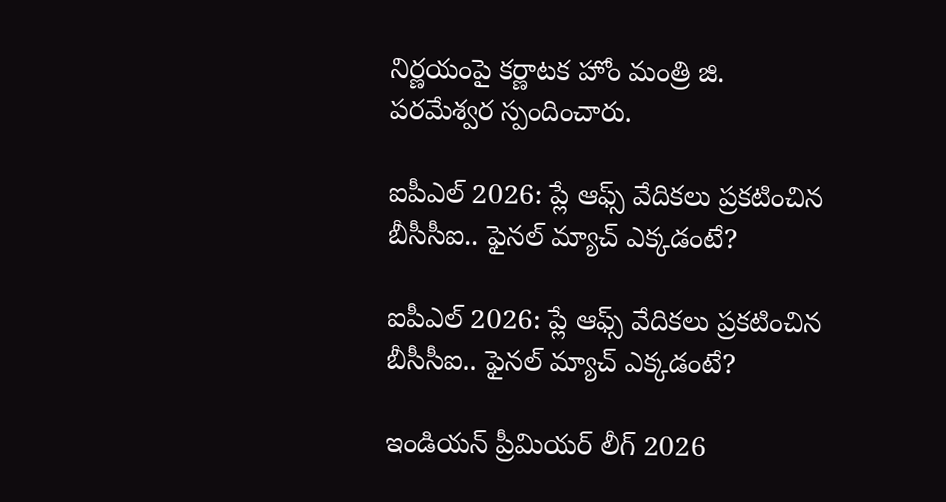నిర్ణయంపై కర్ణాటక హోం మంత్రి జి. పరమేశ్వర స్పందించారు.

ఐపీఎల్ 2026: ప్లే ఆఫ్స్ వేదికలు ప్రకటించిన బీసీసీఐ.. ఫైనల్ మ్యాచ్ ఎక్కడంటే?

ఐపీఎల్ 2026: ప్లే ఆఫ్స్ వేదికలు ప్రకటించిన బీసీసీఐ.. ఫైనల్ మ్యాచ్ ఎక్కడంటే?

ఇండియన్ ప్రీమియర్ లీగ్ 2026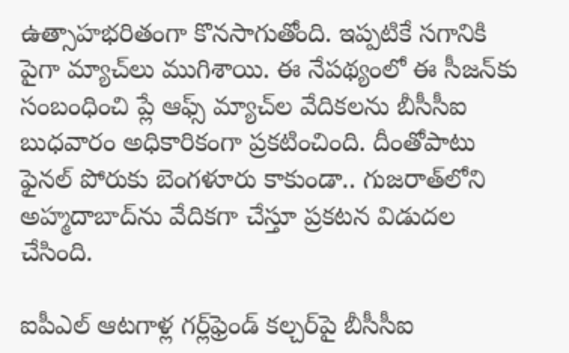ఉత్సాహభరితంగా కొనసాగుతోంది. ఇప్పటికే సగానికి పైగా మ్యాచ్‌లు ముగిశాయి. ఈ నేపథ్యంలో ఈ సీజన్‌కు సంబంధించి ప్లే ఆఫ్స్ మ్యాచ్‌ల వేదికలను బీసీసీఐ బుధవారం అధికారికంగా ప్రకటించింది. దీంతోపాటు ఫైనల్ పోరుకు బెంగళూరు కాకుండా.. గుజరాత్‌లోని అహ్మదాబాద్‌ను వేదికగా చేస్తూ ప్రకటన విడుదల చేసింది.

ఐపీఎల్ ఆటగాళ్ల గర్ల్‌ఫ్రెండ్ కల్చర్‌పై బీసీసీఐ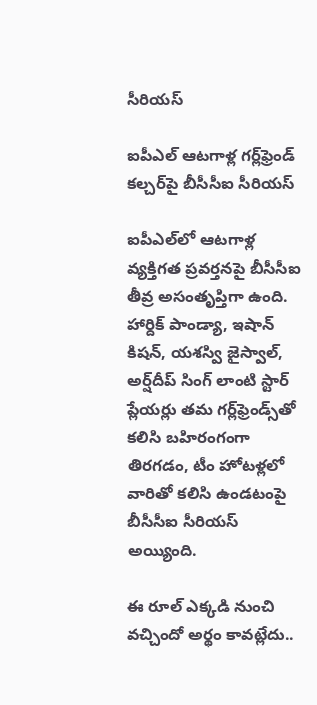సీరియస్

ఐపీఎల్ ఆటగాళ్ల గర్ల్‌ఫ్రెండ్ కల్చర్‌పై బీసీసీఐ సీరియస్

ఐపీఎల్‌లో ఆటగాళ్ల వ్యక్తిగత ప్రవర్తనపై బీసీసీఐ తీవ్ర అసంతృప్తిగా ఉంది. హార్దిక్ పాండ్యా, ఇషాన్ కిషన్, యశస్వి జైస్వాల్, అర్ష్‌దీప్‌ సింగ్‌ లాంటి స్టార్ ప్లేయర్లు తమ గర్ల్‌ఫ్రెండ్స్‌తో కలిసి బహిరంగంగా తిరగడం, టీం హోటళ్లలో వారితో కలిసి ఉండటంపై బీసీసీఐ సీరియస్ అయ్యింది.

ఈ రూల్ ఎక్కడి నుంచి వచ్చిందో అర్థం కావట్లేదు..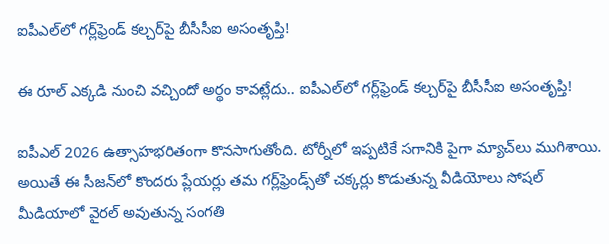ఐపీఎల్‌లో గర్ల్‌ఫ్రెండ్ కల్చర్‌పై బీసీసీఐ అసంతృప్తి!

ఈ రూల్ ఎక్కడి నుంచి వచ్చిందో అర్థం కావట్లేదు.. ఐపీఎల్‌లో గర్ల్‌ఫ్రెండ్ కల్చర్‌పై బీసీసీఐ అసంతృప్తి!

ఐపీఎల్ 2026 ఉత్సాహభరితంగా కొనసాగుతోంది. టోర్నీలో ఇప్పటికే సగానికి పైగా మ్యాచ్‌లు ముగిశాయి. అయితే ఈ సీజన్‌లో కొందరు ప్లేయర్లు తమ గర్ల్‌ఫ్రెండ్స్‌తో చక్కర్లు కొడుతున్న వీడియోలు సోషల్ మీడియాలో వైరల్ అవుతున్న సంగతి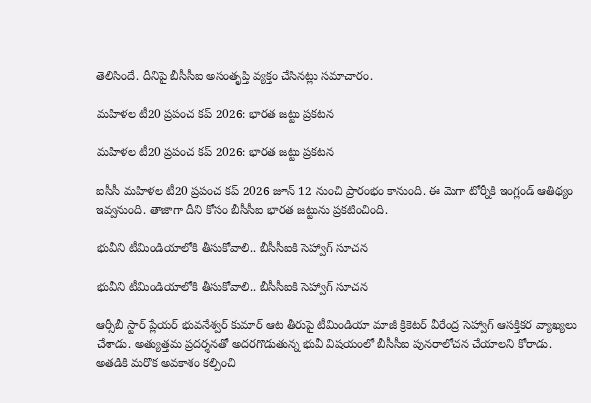తెలిసిందే. దీనిపై బీసీసీఐ అసంతృప్తి వ్యక్తం చేసినట్లు సమాచారం.

మహిళల టీ20 ప్రపంచ కప్ 2026: భారత జట్టు ప్రకటన

మహిళల టీ20 ప్రపంచ కప్ 2026: భారత జట్టు ప్రకటన

ఐసీసీ మహిళల టీ20 ప్రపంచ కప్ 2026 జూన్ 12 నుంచి ప్రారంభం కానుంది. ఈ మెగా టోర్నీకి ఇంగ్లండ్ ఆతిథ్యం ఇవ్వనుంది. తాజాగా దీని కోసం బీసీసీఐ భారత జట్టును ప్రకటించింది.

భువీని టీమిండియాలోకి తీసుకోవాలి.. బీసీసీఐకి సెహ్వాగ్ సూచన

భువీని టీమిండియాలోకి తీసుకోవాలి.. బీసీసీఐకి సెహ్వాగ్ సూచన

ఆర్సీబీ స్టార్ ప్లేయర్ భువనేశ్వర్ కుమార్ ఆట తీరుపై టీమిండియా మాజీ క్రికెటర్ వీరేంద్ర సెహ్వాగ్ ఆసక్తికర వ్యాఖ్యలు చేశాడు. అత్యుత్తమ ప్రదర్శనతో అదరగొడుతున్న భువీ విషయంలో బీసీసీఐ పునరాలోచన చేయాలని కోరాడు. అతడికి మరొక అవకాశం కల్పించి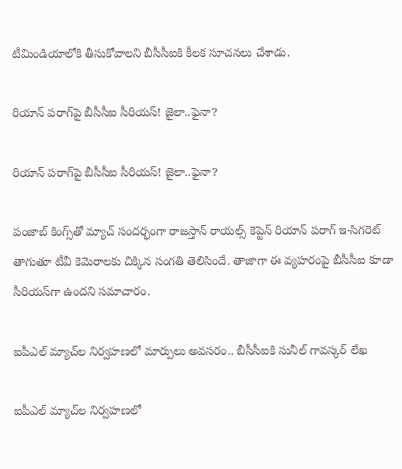టీమిండియాలోకి తీసుకోవాలని బీసీసీఐకి కీలక సూచనలు చేశాడు.

రియాన్ పరాగ్‌పై బీసీసీఐ సీరియస్‌! జైలా..ఫైనా?

రియాన్ పరాగ్‌పై బీసీసీఐ సీరియస్‌! జైలా..ఫైనా?

పంజాబ్ కింగ్స్‌తో మ్యాచ్ సంద‌ర్భంగా రాజ‌స్తాన్ రాయ‌ల్స్ కెప్టెన్ రియాన్ పరాగ్ ఇ-సిగరెట్‌ తాగుతూ టీవీ కెమెరాల‌కు చిక్కిన సంగ‌తి తెలిసిందే. తాజాగా ఈ వ్యహరంపై బీసీసీఐ కూడా సీరియస్‌గా ఉందని సమాచారం.

ఐపీఎల్‌ మ్యాచ్‌ల నిర్వహణలో మార్పులు అవసరం.. బీసీసీఐకి సునీల్ గావస్కర్ లేఖ

ఐపీఎల్‌ మ్యాచ్‌ల నిర్వహణలో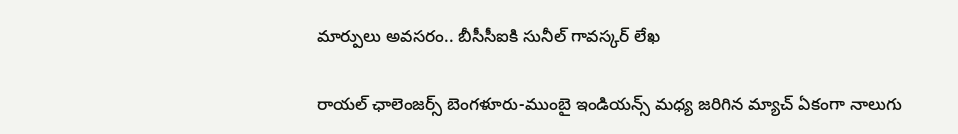మార్పులు అవసరం.. బీసీసీఐకి సునీల్ గావస్కర్ లేఖ

రాయల్ ఛాలెంజర్స్ బెంగళూరు-ముంబై ఇండియన్స్ మధ్య జరిగిన మ్యాచ్ ఏకంగా నాలుగు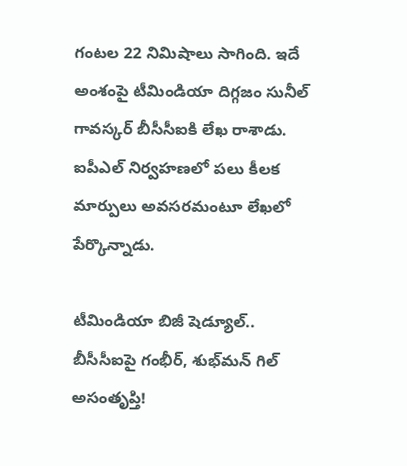గంటల 22 నిమిషాలు సాగింది. ఇదే అంశంపై టీమిండియా దిగ్గజం సునీల్ గావస్కర్ బీసీసీఐకి లేఖ రాశాడు. ఐపీఎల్‌ నిర్వహణలో పలు కీలక మార్పులు అవసరమంటూ లేఖలో పేర్కొన్నాడు.

టీమిండియా బిజీ షెడ్యూల్.. బీసీసీఐపై గంభీర్, శుభ్‌మన్ గిల్ అసంతృప్తి!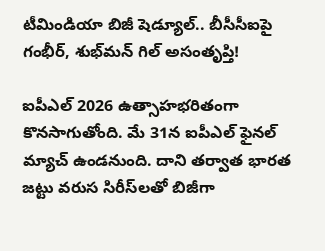టీమిండియా బిజీ షెడ్యూల్.. బీసీసీఐపై గంభీర్, శుభ్‌మన్ గిల్ అసంతృప్తి!

ఐపీఎల్ 2026 ఉత్సాహభరితంగా కొనసాగుతోంది. మే 31న ఐపీఎల్ ఫైనల్ మ్యాచ్ ఉండనుంది. దాని తర్వాత భారత జట్టు వరుస సిరీస్‌లతో బిజీగా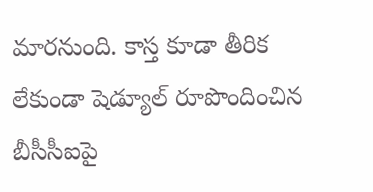మారనుంది. కాస్త కూడా తీరిక లేకుండా షెడ్యూల్ రూపొందించిన బీసీసీఐపై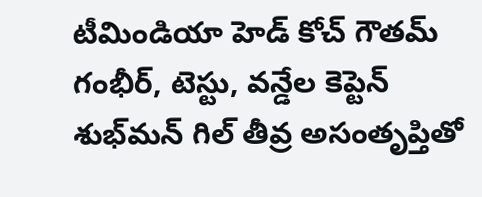టీమిండియా హెడ్ కోచ్ గౌతమ్ గంభీర్, టెస్టు, వన్డేల కెప్టెన్ శుభ్‌మన్ గిల్ తీవ్ర అసంతృప్తితో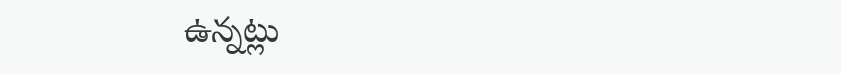ఉన్నట్లు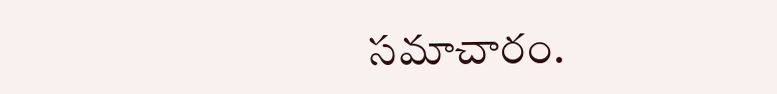సమాచారం.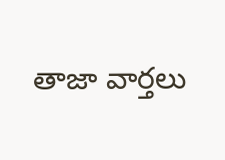తాజా వార్తలు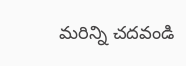మరిన్ని చదవండి